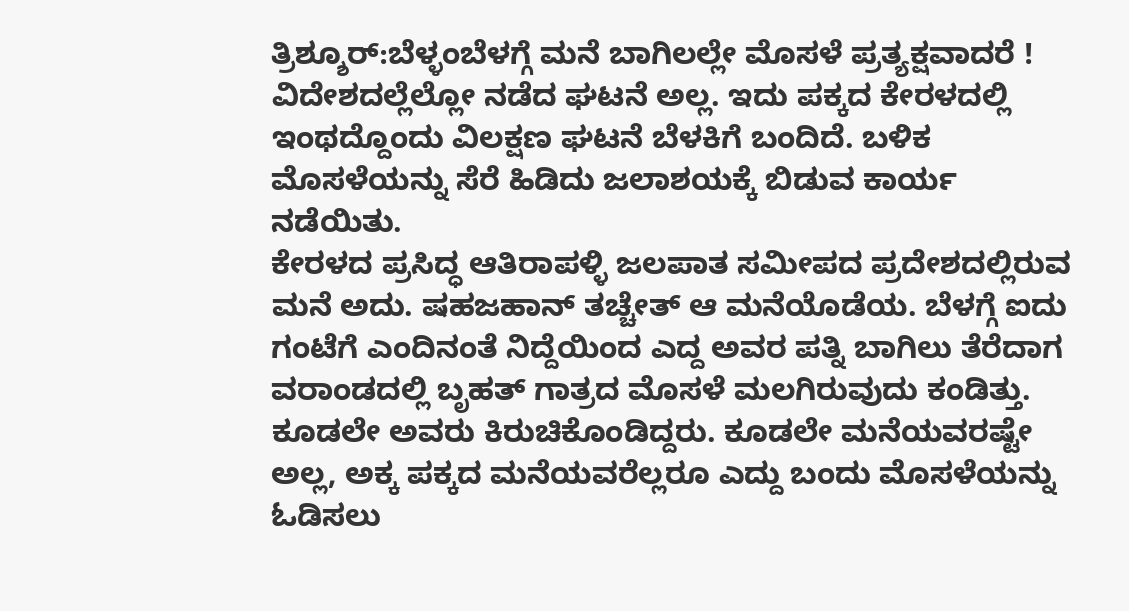ತ್ರಿಶ್ಶೂರ್:ಬೆಳ್ಳಂಬೆಳಗ್ಗೆ ಮನೆ ಬಾಗಿಲಲ್ಲೇ ಮೊಸಳೆ ಪ್ರತ್ಯಕ್ಷವಾದರೆ ! ವಿದೇಶದಲ್ಲೆಲ್ಲೋ ನಡೆದ ಘಟನೆ ಅಲ್ಲ. ಇದು ಪಕ್ಕದ ಕೇರಳದಲ್ಲಿ ಇಂಥದ್ದೊಂದು ವಿಲಕ್ಷಣ ಘಟನೆ ಬೆಳಕಿಗೆ ಬಂದಿದೆ. ಬಳಿಕ ಮೊಸಳೆಯನ್ನು ಸೆರೆ ಹಿಡಿದು ಜಲಾಶಯಕ್ಕೆ ಬಿಡುವ ಕಾರ್ಯ ನಡೆಯಿತು.
ಕೇರಳದ ಪ್ರಸಿದ್ಧ ಆತಿರಾಪಳ್ಳಿ ಜಲಪಾತ ಸಮೀಪದ ಪ್ರದೇಶದಲ್ಲಿರುವ ಮನೆ ಅದು. ಷಹಜಹಾನ್ ತಚ್ಚೇತ್ ಆ ಮನೆಯೊಡೆಯ. ಬೆಳಗ್ಗೆ ಐದು ಗಂಟೆಗೆ ಎಂದಿನಂತೆ ನಿದ್ದೆಯಿಂದ ಎದ್ದ ಅವರ ಪತ್ನಿ ಬಾಗಿಲು ತೆರೆದಾಗ ವರಾಂಡದಲ್ಲಿ ಬೃಹತ್ ಗಾತ್ರದ ಮೊಸಳೆ ಮಲಗಿರುವುದು ಕಂಡಿತ್ತು. ಕೂಡಲೇ ಅವರು ಕಿರುಚಿಕೊಂಡಿದ್ದರು. ಕೂಡಲೇ ಮನೆಯವರಷ್ಟೇ ಅಲ್ಲ, ಅಕ್ಕ ಪಕ್ಕದ ಮನೆಯವರೆಲ್ಲರೂ ಎದ್ದು ಬಂದು ಮೊಸಳೆಯನ್ನು ಓಡಿಸಲು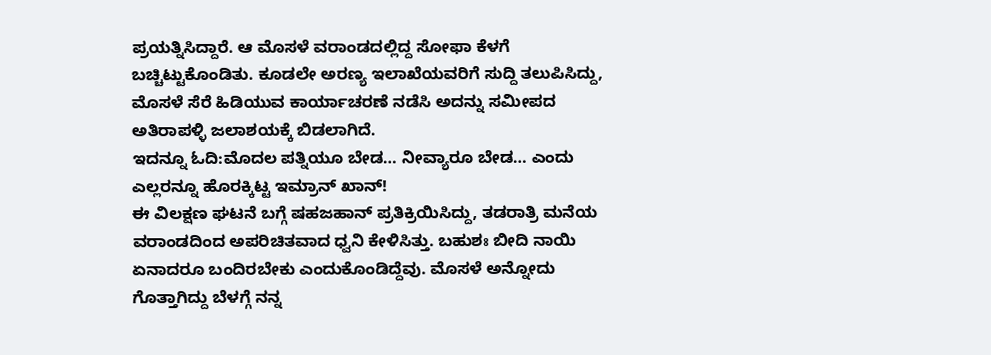ಪ್ರಯತ್ನಿಸಿದ್ದಾರೆ. ಆ ಮೊಸಳೆ ವರಾಂಡದಲ್ಲಿದ್ದ ಸೋಫಾ ಕೆಳಗೆ ಬಚ್ಚಿಟ್ಟುಕೊಂಡಿತು. ಕೂಡಲೇ ಅರಣ್ಯ ಇಲಾಖೆಯವರಿಗೆ ಸುದ್ದಿ ತಲುಪಿಸಿದ್ದು, ಮೊಸಳೆ ಸೆರೆ ಹಿಡಿಯುವ ಕಾರ್ಯಾಚರಣೆ ನಡೆಸಿ ಅದನ್ನು ಸಮೀಪದ ಅತಿರಾಪಳ್ಳಿ ಜಲಾಶಯಕ್ಕೆ ಬಿಡಲಾಗಿದೆ.
ಇದನ್ನೂ ಓದಿ:ಮೊದಲ ಪತ್ನಿಯೂ ಬೇಡ… ನೀವ್ಯಾರೂ ಬೇಡ… ಎಂದು ಎಲ್ಲರನ್ನೂ ಹೊರಕ್ಕಿಟ್ಟ ಇಮ್ರಾನ್ ಖಾನ್!
ಈ ವಿಲಕ್ಷಣ ಘಟನೆ ಬಗ್ಗೆ ಷಹಜಹಾನ್ ಪ್ರತಿಕ್ರಿಯಿಸಿದ್ದು, ತಡರಾತ್ರಿ ಮನೆಯ ವರಾಂಡದಿಂದ ಅಪರಿಚಿತವಾದ ಧ್ವನಿ ಕೇಳಿಸಿತ್ತು. ಬಹುಶಃ ಬೀದಿ ನಾಯಿ ಏನಾದರೂ ಬಂದಿರಬೇಕು ಎಂದುಕೊಂಡಿದ್ದೆವು. ಮೊಸಳೆ ಅನ್ನೋದು ಗೊತ್ತಾಗಿದ್ದು ಬೆಳಗ್ಗೆ ನನ್ನ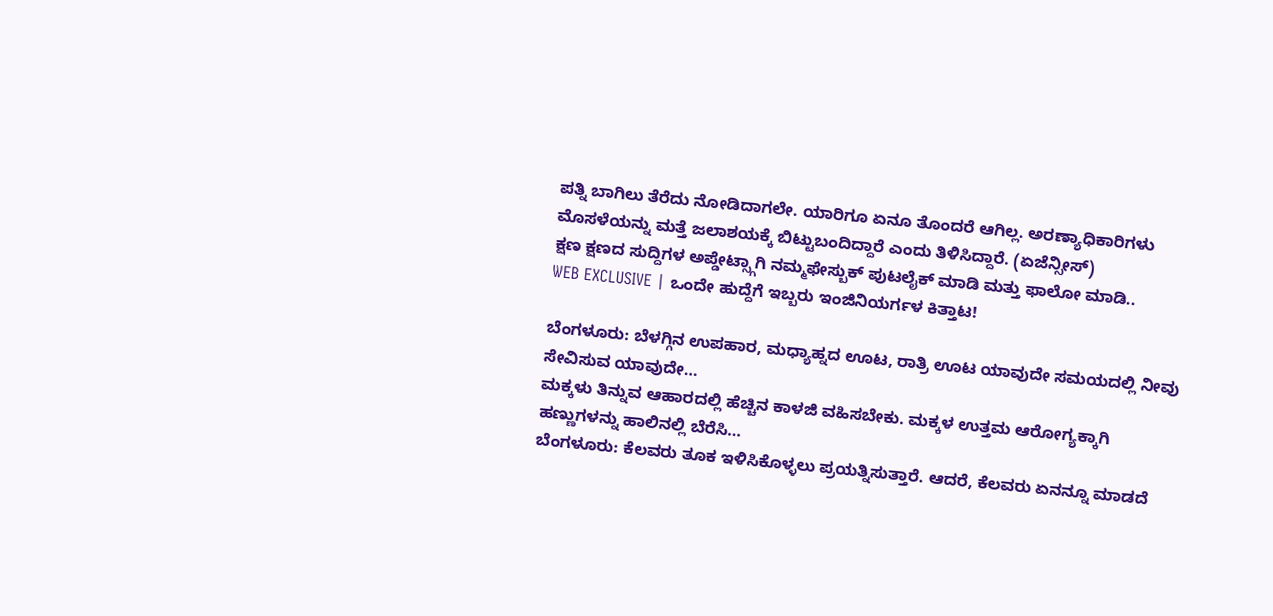ಪತ್ನಿ ಬಾಗಿಲು ತೆರೆದು ನೋಡಿದಾಗಲೇ. ಯಾರಿಗೂ ಏನೂ ತೊಂದರೆ ಆಗಿಲ್ಲ. ಅರಣ್ಯಾಧಿಕಾರಿಗಳು ಮೊಸಳೆಯನ್ನು ಮತ್ತೆ ಜಲಾಶಯಕ್ಕೆ ಬಿಟ್ಟುಬಂದಿದ್ದಾರೆ ಎಂದು ತಿಳಿಸಿದ್ದಾರೆ. (ಏಜೆನ್ಸೀಸ್)
ಕ್ಷಣ ಕ್ಷಣದ ಸುದ್ದಿಗಳ ಅಪ್ಡೇಟ್ಸ್ಗಾಗಿ ನಮ್ಮಫೇಸ್ಬುಕ್ ಪುಟಲೈಕ್ ಮಾಡಿ ಮತ್ತು ಫಾಲೋ ಮಾಡಿ..
WEB EXCLUSIVE | ಒಂದೇ ಹುದ್ದೆಗೆ ಇಬ್ಬರು ಇಂಜಿನಿಯರ್ಗಳ ಕಿತ್ತಾಟ!

ಬೆಂಗಳೂರು: ಬೆಳಗ್ಗಿನ ಉಪಹಾರ, ಮಧ್ಯಾಹ್ನದ ಊಟ, ರಾತ್ರಿ ಊಟ ಯಾವುದೇ ಸಮಯದಲ್ಲಿ ನೀವು ಸೇವಿಸುವ ಯಾವುದೇ…
ಮಕ್ಕಳು ತಿನ್ನುವ ಆಹಾರದಲ್ಲಿ ಹೆಚ್ಚಿನ ಕಾಳಜಿ ವಹಿಸಬೇಕು. ಮಕ್ಕಳ ಉತ್ತಮ ಆರೋಗ್ಯಕ್ಕಾಗಿ ಹಣ್ಣುಗಳನ್ನು ಹಾಲಿನಲ್ಲಿ ಬೆರೆಸಿ…
ಬೆಂಗಳೂರು: ಕೆಲವರು ತೂಕ ಇಳಿಸಿಕೊಳ್ಳಲು ಪ್ರಯತ್ನಿಸುತ್ತಾರೆ. ಆದರೆ, ಕೆಲವರು ಏನನ್ನೂ ಮಾಡದೆ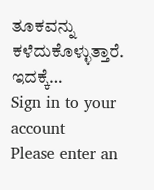ತೂಕವನ್ನು ಕಳೆದುಕೊಳ್ಳುತ್ತಾರೆ. ಇದಕ್ಕೆ…
Sign in to your account
Please enter an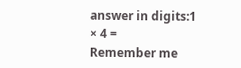answer in digits:1 × 4 =
Remember me